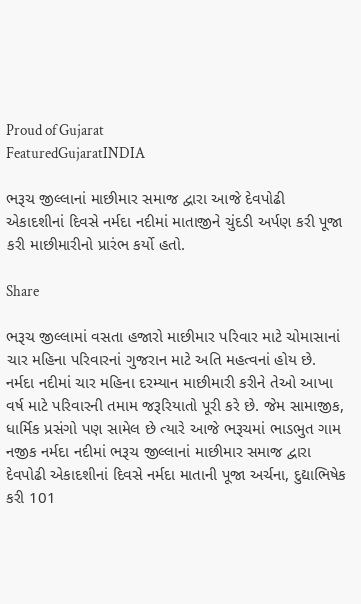Proud of Gujarat
FeaturedGujaratINDIA

ભરૂચ જીલ્લાનાં માછીમાર સમાજ દ્વારા આજે દેવપોઢી એકાદશીનાં દિવસે નર્મદા નદીમાં માતાજીને ચુંદડી અર્પણ કરી પૂજા કરી માછીમારીનો પ્રારંભ કર્યો હતો.

Share

ભરૂચ જીલ્લામાં વસતા હજારો માછીમાર પરિવાર માટે ચોમાસાનાં ચાર મહિના પરિવારનાં ગુજરાન માટે અતિ મહત્વનાં હોય છે. નર્મદા નદીમાં ચાર મહિના દરમ્યાન માછીમારી કરીને તેઓ આખા વર્ષ માટે પરિવારની તમામ જરૂરિયાતો પૂરી કરે છે. જેમ સામાજીક, ધાર્મિક પ્રસંગો પણ સામેલ છે ત્યારે આજે ભરૂચમાં ભાડભુત ગામ નજીક નર્મદા નદીમાં ભરૂચ જીલ્લાનાં માછીમાર સમાજ દ્વારા દેવપોઢી એકાદશીનાં દિવસે નર્મદા માતાની પૂજા અર્ચના, દુદ્યાભિષેક કરી 101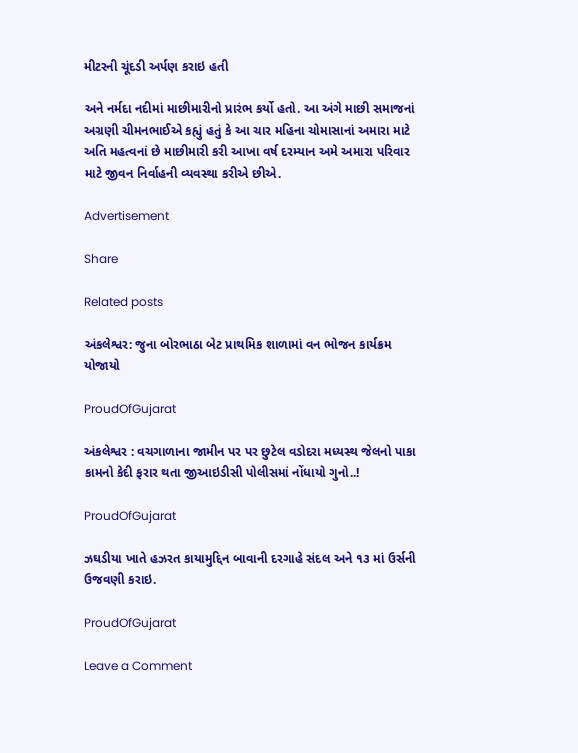મીટરની ચૂંદડી અર્પણ કરાઇ હતી

અને નર્મદા નદીમાં માછીમારીનો પ્રારંભ કર્યો હતો. આ અંગે માછી સમાજનાં અગ્રણી ચીમનભાઈએ કહ્યું હતું કે આ ચાર મહિના ચોમાસાનાં અમારા માટે અતિ મહત્વનાં છે માછીમારી કરી આખા વર્ષ દરમ્યાન અમે અમારા પરિવાર માટે જીવન નિર્વાહની વ્યવસ્થા કરીએ છીએ.

Advertisement

Share

Related posts

અંકલેશ્વર: જુના બોરભાઠા બેટ પ્રાથમિક શાળામાં વન ભોજન કાર્યક્રમ યોજાયો

ProudOfGujarat

અંકલેશ્વર : વચગાળાના જામીન પર પર છુટેલ વડોદરા મધ્યસ્થ જેલનો પાકા કામનો કેદી ફરાર થતા જીઆઇડીસી પોલીસમાં નોંધાયો ગુનો..!

ProudOfGujarat

ઝઘડીયા ખાતે હઝરત કાયામુદ્દિન બાવાની દરગાહે સંદલ અને ૧૩ માં ઉર્સની ઉજવણી કરાઇ.

ProudOfGujarat

Leave a Comment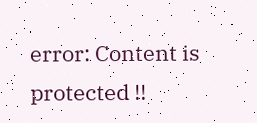error: Content is protected !!